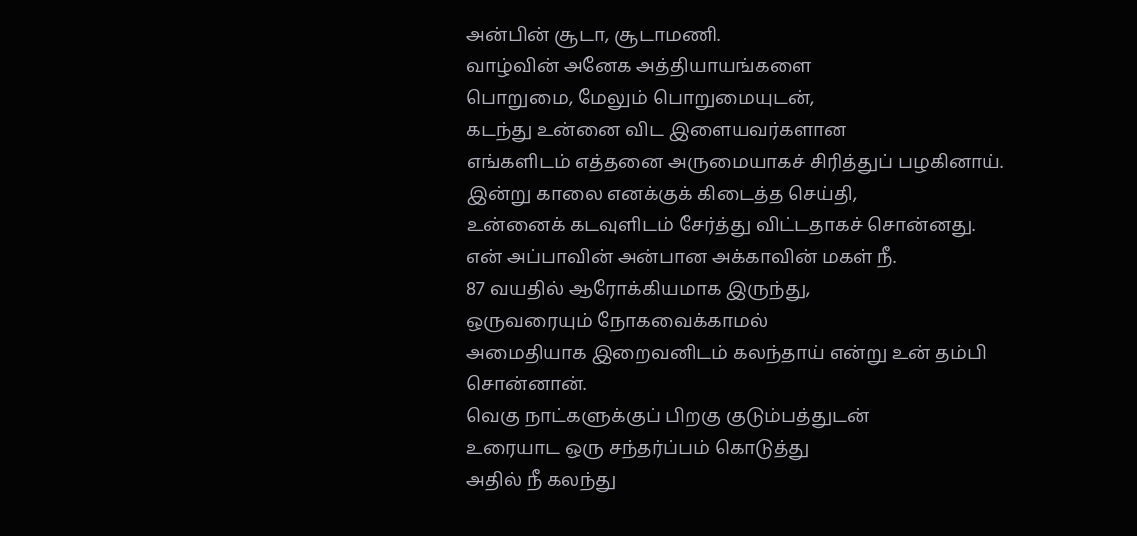அன்பின் சூடா, சூடாமணி.
வாழ்வின் அனேக அத்தியாயங்களை
பொறுமை, மேலும் பொறுமையுடன்,
கடந்து உன்னை விட இளையவர்களான
எங்களிடம் எத்தனை அருமையாகச் சிரித்துப் பழகினாய்.
இன்று காலை எனக்குக் கிடைத்த செய்தி,
உன்னைக் கடவுளிடம் சேர்த்து விட்டதாகச் சொன்னது.
என் அப்பாவின் அன்பான அக்காவின் மகள் நீ.
87 வயதில் ஆரோக்கியமாக இருந்து,
ஒருவரையும் நோகவைக்காமல்
அமைதியாக இறைவனிடம் கலந்தாய் என்று உன் தம்பி சொன்னான்.
வெகு நாட்களுக்குப் பிறகு குடும்பத்துடன்
உரையாட ஒரு சந்தர்ப்பம் கொடுத்து
அதில் நீ கலந்து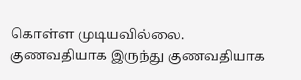கொள்ள முடியவில்லை.
குணவதியாக இருந்து குணவதியாக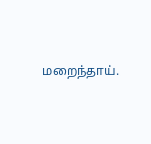மறைந்தாய்.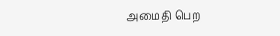அமைதி பெற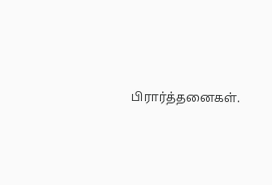பிரார்த்தனைகள்.